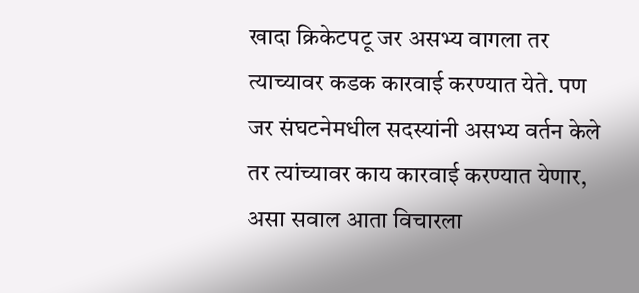खादा क्रिकेटपटू जर असभ्य वागला तर त्याच्यावर कडक कारवाई करण्यात येते. पण जर संघटनेमधील सदस्यांनी असभ्य वर्तन केले तर त्यांच्यावर काय कारवाई करण्यात येणार, असा सवाल आता विचारला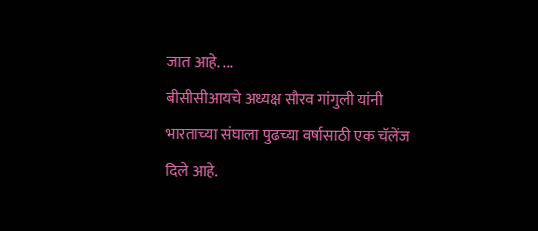जात आहे. ...
बीसीसीआयचे अध्यक्ष सौरव गांगुली यांनी भारताच्या संघाला पुढच्या वर्षासाठी एक चॅलेंज दिले आहे.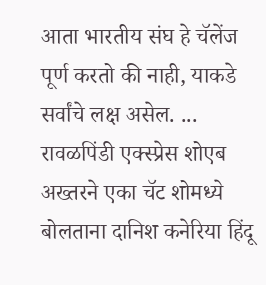आता भारतीय संघ हे चॅलेंज पूर्ण करतो की नाही, याकडे सर्वांचे लक्ष असेल. ...
रावळपिंडी एक्स्प्रेस शोएब अख्तरने एका चॅट शोमध्ये बोलताना दानिश कनेरिया हिंदू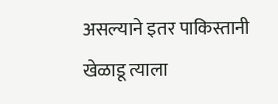असल्याने इतर पाकिस्तानी खेळाडू त्याला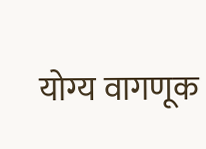योग्य वागणूक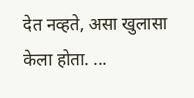देत नव्हते, असा खुलासा केला होता. ...